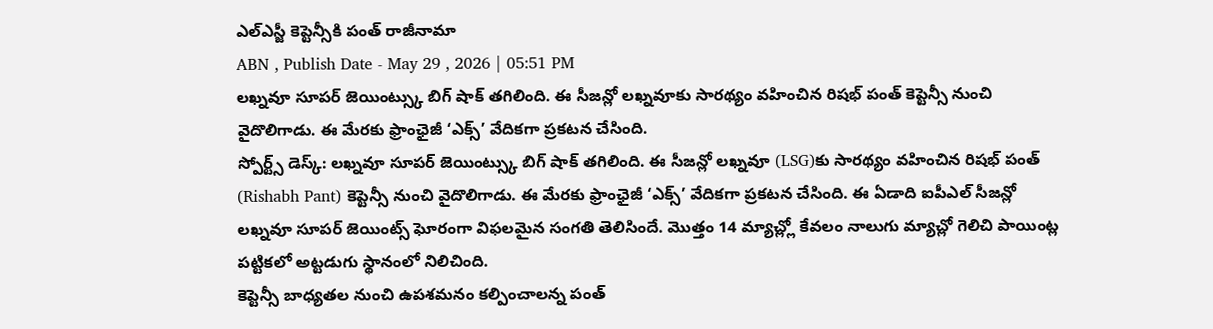ఎల్ఎస్జీ కెప్టెన్సీకి పంత్ రాజీనామా
ABN , Publish Date - May 29 , 2026 | 05:51 PM
లఖ్నవూ సూపర్ జెయింట్స్కు బిగ్ షాక్ తగిలింది. ఈ సీజన్లో లఖ్నవూకు సారథ్యం వహించిన రిషభ్ పంత్ కెప్టెన్సీ నుంచి వైదొలిగాడు. ఈ మేరకు ఫ్రాంఛైజీ ‘ఎక్స్’ వేదికగా ప్రకటన చేసింది.
స్పోర్ట్స్ డెస్క్: లఖ్నవూ సూపర్ జెయింట్స్కు బిగ్ షాక్ తగిలింది. ఈ సీజన్లో లఖ్నవూ (LSG)కు సారథ్యం వహించిన రిషభ్ పంత్ (Rishabh Pant) కెప్టెన్సీ నుంచి వైదొలిగాడు. ఈ మేరకు ఫ్రాంఛైజీ ‘ఎక్స్’ వేదికగా ప్రకటన చేసింది. ఈ ఏడాది ఐపీఎల్ సీజన్లో లఖ్నవూ సూపర్ జెయింట్స్ ఘోరంగా విఫలమైన సంగతి తెలిసిందే. మొత్తం 14 మ్యాచ్ల్లో కేవలం నాలుగు మ్యాచ్లో గెలిచి పాయింట్ల పట్టికలో అట్టడుగు స్థానంలో నిలిచింది.
కెప్టెన్సీ బాధ్యతల నుంచి ఉపశమనం కల్పించాలన్న పంత్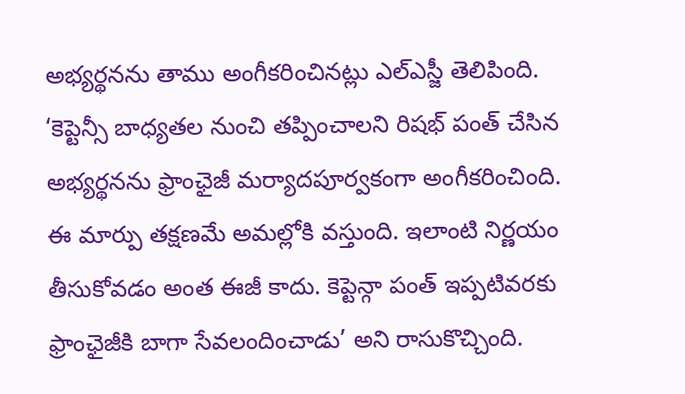అభ్యర్థనను తాము అంగీకరించినట్లు ఎల్ఎస్జీ తెలిపింది. ‘కెప్టెన్సీ బాధ్యతల నుంచి తప్పించాలని రిషభ్ పంత్ చేసిన అభ్యర్థనను ఫ్రాంఛైజీ మర్యాదపూర్వకంగా అంగీకరించింది. ఈ మార్పు తక్షణమే అమల్లోకి వస్తుంది. ఇలాంటి నిర్ణయం తీసుకోవడం అంత ఈజీ కాదు. కెప్టెన్గా పంత్ ఇప్పటివరకు ఫ్రాంఛైజీకి బాగా సేవలందించాడు’ అని రాసుకొచ్చింది.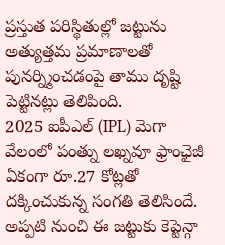ప్రస్తుత పరిస్థితుల్లో జట్టును అత్యుత్తమ ప్రమాణాలతో పునర్న్మించడంపై తాము దృష్టి పెట్టినట్లు తెలిపింది.
2025 ఐపీఎల్ (IPL) మెగా వేలంలో పంత్ను లఖ్నవూ ఫ్రాంఛైజీ ఏకంగా రూ.27 కోట్లతో దక్కించుకున్న సంగతి తెలిసిందే. అప్పటి నుంచి ఈ జట్టుకు కెప్టెన్గా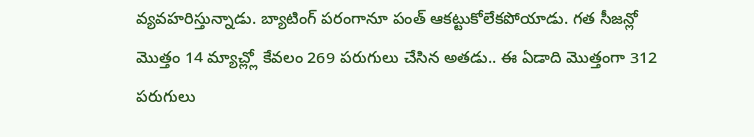వ్యవహరిస్తున్నాడు. బ్యాటింగ్ పరంగానూ పంత్ ఆకట్టుకోలేకపోయాడు. గత సీజన్లో మొత్తం 14 మ్యాచ్ల్లో కేవలం 269 పరుగులు చేసిన అతడు.. ఈ ఏడాది మొత్తంగా 312 పరుగులు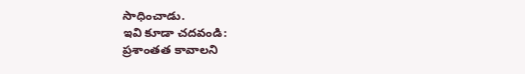సాధించాడు.
ఇవి కూడా చదవండి:
ప్రశాంతత కావాలని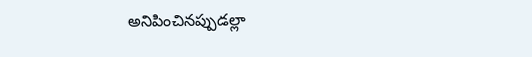అనిపించినప్పుడల్లా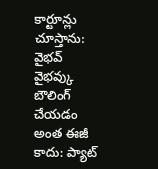కార్టూన్లు చూస్తాను: వైభవ్
వైభవ్కు బౌలింగ్ చేయడం అంత ఈజీ కాదు: ప్యాట్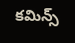కమిన్స్